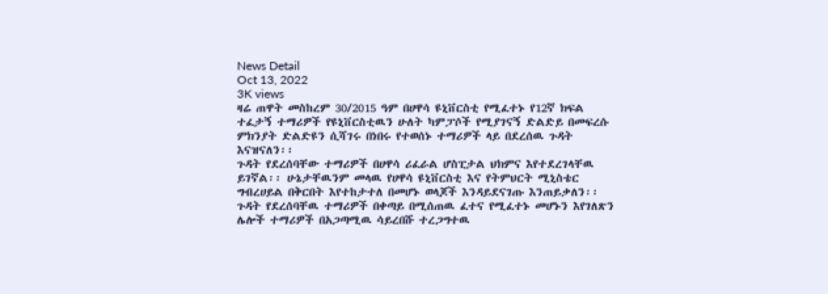News Detail
Oct 13, 2022
3K views
ዛሬ ጠዋት መስከረም 30/2015 ዓም በሀዋሳ ዩኒቨርስቲ የሚፈተኑ የ12ኛ ክፍል ተፈታኝ ተማሪዎች የዩኒቨርስቲዉን ሁለት ካምፓሶች የሚያገናኝ ድልድይ በመፍረሱ ምክንያት ድልድዩን ሲሻገሩ በነበሩ የተወሰኑ ተማሪዎች ላይ በደረሰዉ ጉዳት እናዝናለን፡፡
ጉዳት የደረሰባቸው ተማሪዎች በሀዋሳ ሪፈራል ሆስፒታል ህክምና እየተደረገላቸዉ ይገኛል፡፡ ሁኔታቸዉንም መላዉ የሀዋሳ ዩኒቨርስቲ እና የትምህርት ሚኒስቴር ግብረሀይል በቅርበት እየተከታተለ በመሆኑ ወላጆች እንዳይደናገጡ እንጠይቃለን፡፡
ጉዳት የደረሰባቸዉ ተማሪዎች በቀጣይ በሚሰጠዉ ፈተና የሚፈተኑ መሆኑን እየገለጽን ሌሎች ተማሪዎች በአጋጣሚዉ ሳይረበሹ ተረጋግተዉ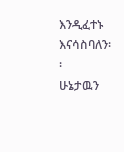እንዲፈተኑ እናሳስባለን፡፡
ሁኔታዉን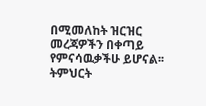በሚመለከት ዝርዝር መረጃዎችን በቀጣይ የምናሳዉቃችሁ ይሆናል፡፡
ትምህርት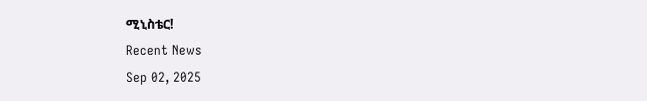ሚኒስቴር!
Recent News
Sep 02, 2025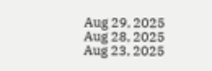Aug 29, 2025
Aug 28, 2025
Aug 23, 2025